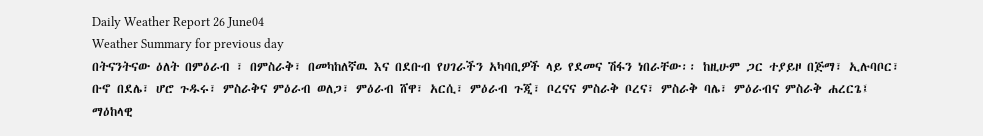Daily Weather Report 26 June04
Weather Summary for previous day
በትናንትናው ዕለት በምዕራብ ፣ በምስራቅ፣ በመካከለኛዉ እና በደቡብ የሀገራችን አካባቢዎች ላይ የደመና ሽፋን ነበራቸው፡፡ ከዚሁም ጋር ተያይዞ በጅማ፣ ኢሉባቦር፣ ቡኖ በደሌ፣ ሆሮ ጉዱሩ፣ ምስራቅና ምዕራብ ወለጋ፣ ምዕራብ ሸዋ፣ አርሲ፣ ምዕራብ ጉጂ፣ ቦረናና ምስራቅ ቦረና፣ ምስራቅ ባሌ፣ ምዕራብና ምስራቅ ሐረርጌ፤ ማዕከላዊ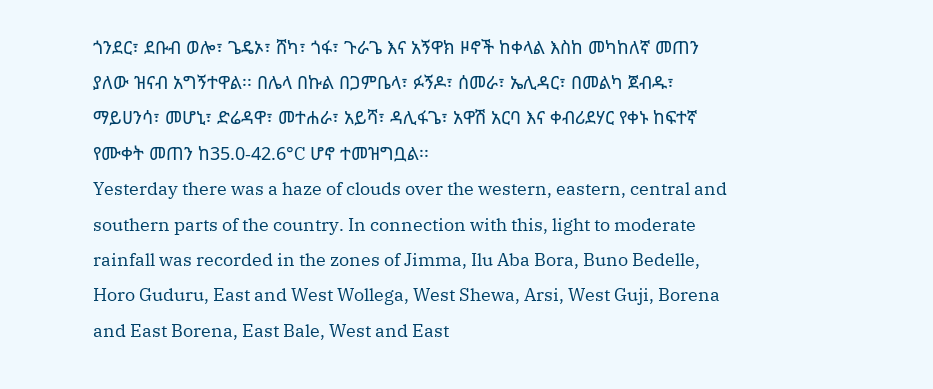ጎንደር፣ ደቡብ ወሎ፣ ጌዴኦ፣ ሸካ፣ ጎፋ፣ ጉራጌ እና አኝዋክ ዞኖች ከቀላል እስከ መካከለኛ መጠን ያለው ዝናብ አግኝተዋል፡፡ በሌላ በኩል በጋምቤላ፣ ፉኝዶ፣ ሰመራ፣ ኤሊዳር፣ በመልካ ጀብዱ፣ ማይሀንሳ፣ መሆኒ፣ ድሬዳዋ፣ መተሐራ፣ አይሻ፣ ዳሊፋጌ፣ አዋሽ አርባ እና ቀብሪደሃር የቀኑ ከፍተኛ የሙቀት መጠን ከ35.0-42.6°C ሆኖ ተመዝግቧል፡፡
Yesterday there was a haze of clouds over the western, eastern, central and southern parts of the country. In connection with this, light to moderate rainfall was recorded in the zones of Jimma, Ilu Aba Bora, Buno Bedelle, Horo Guduru, East and West Wollega, West Shewa, Arsi, West Guji, Borena and East Borena, East Bale, West and East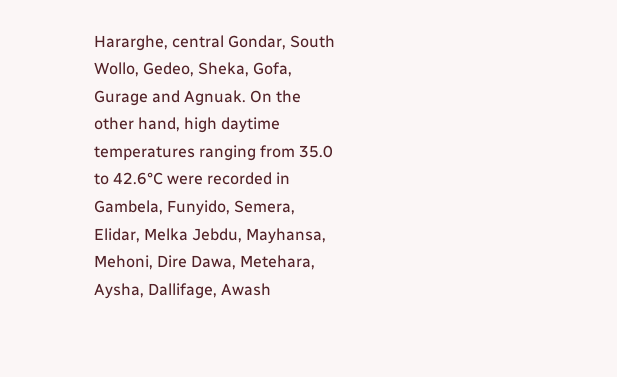Hararghe, central Gondar, South Wollo, Gedeo, Sheka, Gofa, Gurage and Agnuak. On the other hand, high daytime temperatures ranging from 35.0 to 42.6°C were recorded in Gambela, Funyido, Semera, Elidar, Melka Jebdu, Mayhansa, Mehoni, Dire Dawa, Metehara, Aysha, Dallifage, Awash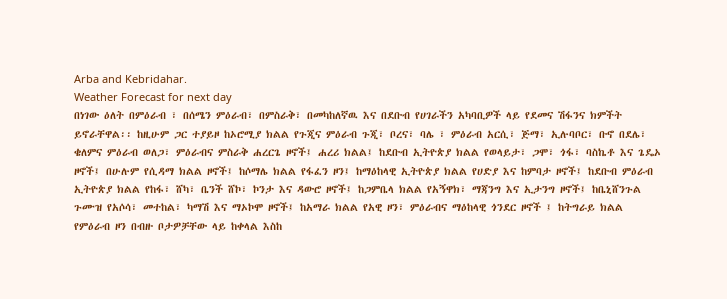Arba and Kebridahar.
Weather Forecast for next day
በነገው ዕለት በምዕራብ ፣ በሰሜን ምዕራብ፣ በምስራቅ፣ በመካከለኛዉ እና በደቡብ የሀገራችን አካባቢዎች ላይ የደመና ሽፋንና ክምችት ይኖራቸዋል፡፡ ከዚሁም ጋር ተያይዞ ከኦሮሚያ ክልል የጉጂና ምዕራብ ጉጂ፣ ቦረና፣ ባሌ ፣ ምዕራብ አርሲ፣ ጅማ፣ ኢሉባቦር፣ ቡኖ በደሌ፣ ቄለምና ምዕራብ ወለጋ፣ ምዕራብና ምስራቅ ሐረርጌ ዞኖች፤ ሐረሪ ክልል፤ ከደቡብ ኢትዮጵያ ክልል የወላይታ፣ ጋሞ፣ ጎፋ፣ ባስኬቶ እና ጌዴኦ ዞኖች፤ በሁሉም የሲዳማ ክልል ዞኖች፤ ከሶማሌ ክልል የፋፈን ዞን፤ ከማዕከላዊ ኢትዮጵያ ክልል የሀድያ እና ከምባታ ዞኖች፤ ከደቡብ ምዕራብ ኢትዮጵያ ክልል የከፋ፣ ሸካ፣ ቤንች ሸኮ፣ ኮንታ እና ዳውሮ ዞኖች፤ ከጋምቤላ ክልል የአኝዋክ፣ ማጃንግ እና ኢታንግ ዞኖች፤ ከቤኒሸንጉል ጉሙዝ የአሶሳ፣ መተከል፣ ካማሽ እና ማኦኮሞ ዞኖች፤ ከአማራ ክልል የአዊ ዞን፣ ምዕራብና ማዕከላዊ ጎንደር ዞኖች ፤ ከትግራይ ክልል የምዕራብ ዞን በብዙ ቦታዎቻቸው ላይ ከቀላል እስከ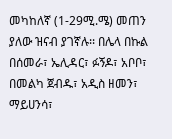መካከለኛ (1-29ሚ.ሜ) መጠን ያለው ዝናብ ያገኛሉ፡፡ በሌላ በኩል በሰመራ፣ ኤሊዳር፣ ፉኝዶ፣ አቦቦ፣ በመልካ ጀብዱ፣ አዲስ ዘመን፣ ማይሀንሳ፣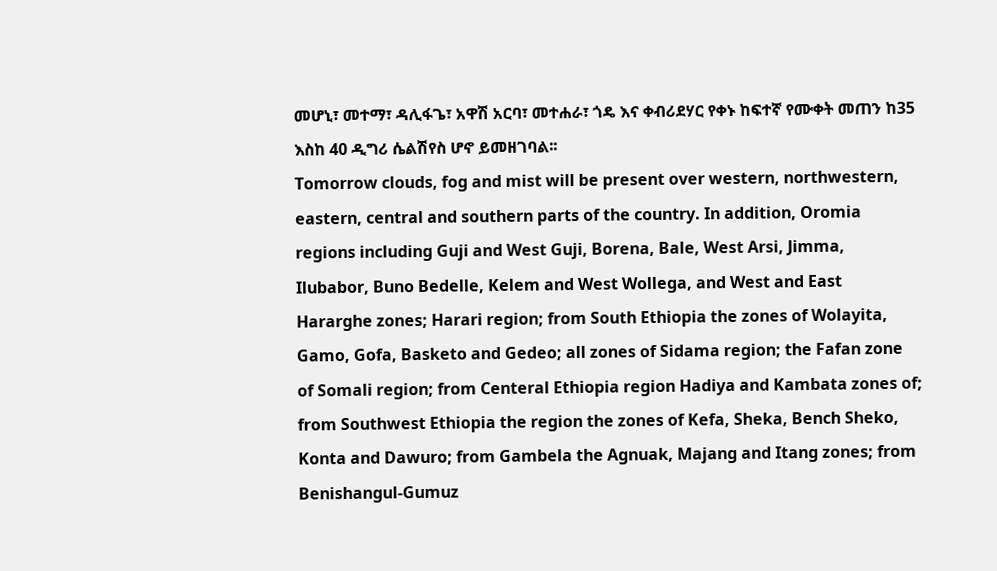መሆኒ፣ መተማ፣ ዳሊፋጌ፣ አዋሽ አርባ፣ መተሐራ፣ ጎዴ እና ቀብሪደሃር የቀኑ ከፍተኛ የሙቀት መጠን ከ35 እስከ 40 ዲግሪ ሴልሽየስ ሆኖ ይመዘገባል፡፡
Tomorrow clouds, fog and mist will be present over western, northwestern, eastern, central and southern parts of the country. In addition, Oromia regions including Guji and West Guji, Borena, Bale, West Arsi, Jimma, Ilubabor, Buno Bedelle, Kelem and West Wollega, and West and East Hararghe zones; Harari region; from South Ethiopia the zones of Wolayita, Gamo, Gofa, Basketo and Gedeo; all zones of Sidama region; the Fafan zone of Somali region; from Centeral Ethiopia region Hadiya and Kambata zones of; from Southwest Ethiopia the region the zones of Kefa, Sheka, Bench Sheko, Konta and Dawuro; from Gambela the Agnuak, Majang and Itang zones; from Benishangul-Gumuz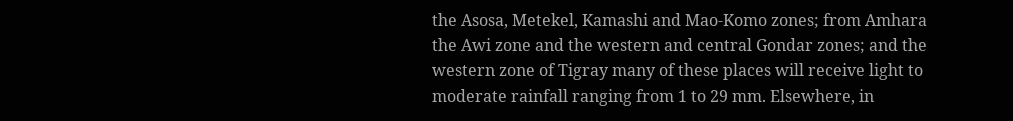the Asosa, Metekel, Kamashi and Mao-Komo zones; from Amhara the Awi zone and the western and central Gondar zones; and the western zone of Tigray many of these places will receive light to moderate rainfall ranging from 1 to 29 mm. Elsewhere, in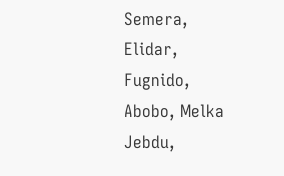Semera, Elidar, Fugnido, Abobo, Melka Jebdu,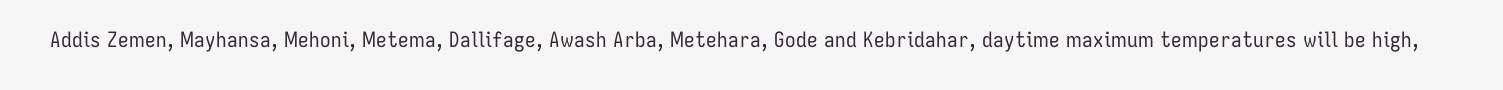Addis Zemen, Mayhansa, Mehoni, Metema, Dallifage, Awash Arba, Metehara, Gode and Kebridahar, daytime maximum temperatures will be high,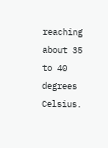reaching about 35 to 40 degrees Celsius.